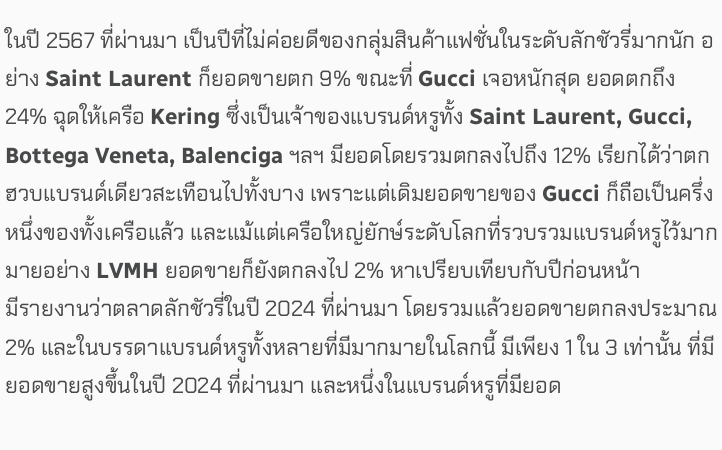ในปี 2567 ที่ผ่านมา เป็นปีที่ไม่ค่อยดีของกลุ่มสินค้าแฟชั่นในระดับลักชัวรี่มากนัก อย่าง Saint Laurent ก็ยอดขายตก 9% ขณะที่ Gucci เจอหนักสุด ยอดตกถึง 24% ฉุดให้เครือ Kering ซึ่งเป็นเจ้าของแบรนด์หรูทั้ง Saint Laurent, Gucci, Bottega Veneta, Balenciga ฯลฯ มียอดโดยรวมตกลงไปถึง 12% เรียกได้ว่าตกฮวบแบรนด์เดียวสะเทือนไปทั้งบาง เพราะแต่เดิมยอดขายของ Gucci ก็ถือเป็นครึ่งหนึ่งของทั้งเครือแล้ว และแม้แต่เครือใหญ่ยักษ์ระดับโลกที่รวบรวมแบรนด์หรูไว้มากมายอย่าง LVMH ยอดขายก็ยังตกลงไป 2% หาเปรียบเทียบกับปีก่อนหน้า
มีรายงานว่าตลาดลักชัวรี่ในปี 2024 ที่ผ่านมา โดยรวมแล้วยอดขายตกลงประมาณ 2% และในบรรดาแบรนด์หรูทั้งหลายที่มีมากมายในโลกนี้ มีเพียง 1 ใน 3 เท่านั้น ที่มียอดขายสูงขึ้นในปี 2024 ที่ผ่านมา และหนึ่งในแบรนด์หรูที่มียอด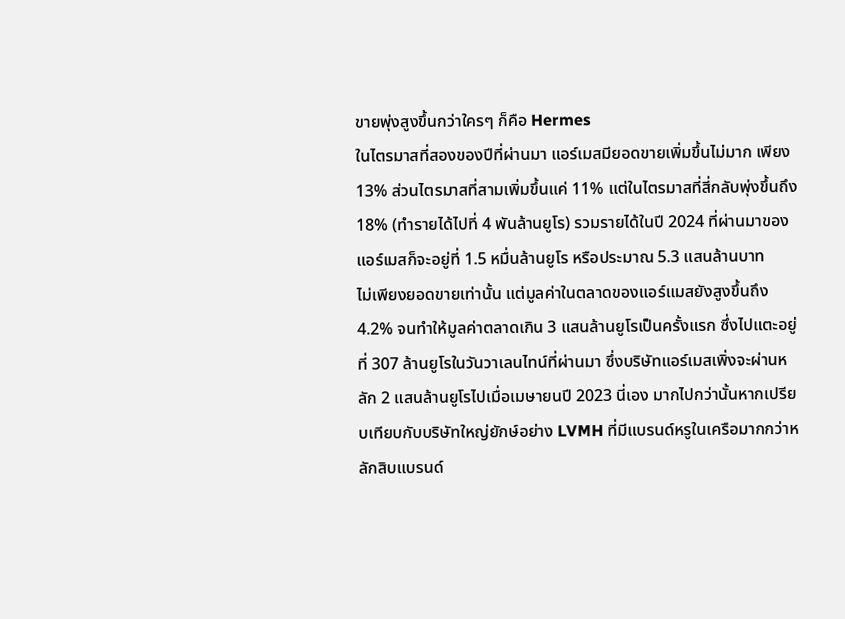ขายพุ่งสูงขึ้นกว่าใครๆ ก็คือ Hermes
ในไตรมาสที่สองของปีที่ผ่านมา แอร์เมสมียอดขายเพิ่มขึ้นไม่มาก เพียง 13% ส่วนไตรมาสที่สามเพิ่มขึ้นแค่ 11% แต่ในไตรมาสที่สี่กลับพุ่งขึ้นถึง 18% (ทำรายได้ไปที่ 4 พันล้านยูโร) รวมรายได้ในปี 2024 ที่ผ่านมาของแอร์เมสก็จะอยู่ที่ 1.5 หมื่นล้านยูโร หรือประมาณ 5.3 แสนล้านบาท
ไม่เพียงยอดขายเท่านั้น แต่มูลค่าในตลาดของแอร์แมสยังสูงขึ้นถึง 4.2% จนทำให้มูลค่าตลาดเกิน 3 แสนล้านยูโรเป็นครั้งแรก ซึ่งไปแตะอยู่ที่ 307 ล้านยูโรในวันวาเลนไทน์ที่ผ่านมา ซึ่งบริษัทแอร์เมสเพิ่งจะผ่านหลัก 2 แสนล้านยูโรไปเมื่อเมษายนปี 2023 นี่เอง มากไปกว่านั้นหากเปรียบเทียบกับบริษัทใหญ่ยักษ์อย่าง LVMH ที่มีแบรนด์หรูในเครือมากกว่าหลักสิบแบรนด์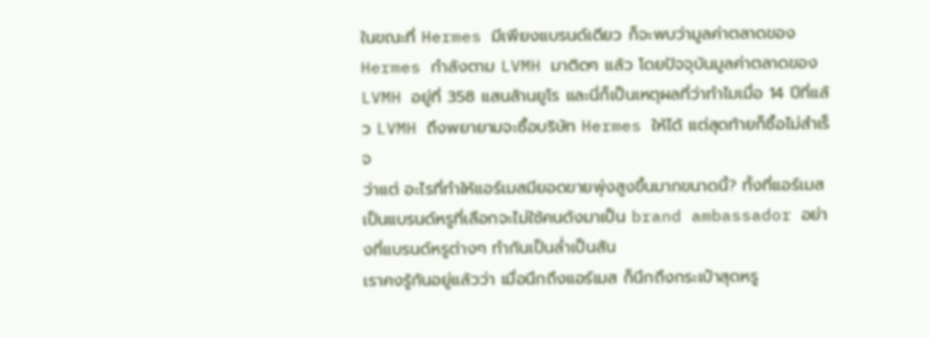ในขณะที่ Hermes มีเพียงแบรนด์เดียว ก็จะพบว่ามูลค่าตลาดของ Hermes กำลังตาม LVMH มาติดๆ แล้ว โดยปัจจุบันมูลค่าตลาดของ LVMH อยู่ที่ 358 แสนล้านยูโร และนี่ก็เป็นเหตุผลที่ว่าทำไมเมื่อ 14 ปีที่แล้ว LVMH ถึงพยายามจะซื้อบริษัท Hermes ให้ได้ แต่สุดท้ายก็ซื้อไม่สำเร็จ
ว่าแต่ อะไรที่ทำให้แอร์เมสมียอดขายพุ่งสูงขึ้นมากขนาดนี้? ทั้งที่แอร์เมสเป็นแบรนด์หรูที่เลือกจะไม่ใช้คนดังมาเป็น brand ambassador อย่างที่แบรนด์หรูต่างๆ ทำกันเป็นล่ำเป็นสัน
เราคงรู้กันอยู่แล้วว่า เมื่อนึกถึงแอร์เมส ก็นึกถึงกระเป๋าสุดหรู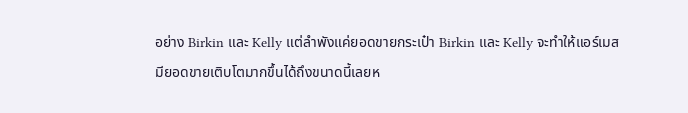อย่าง Birkin และ Kelly แต่ลำพังแค่ยอดขายกระเป๋า Birkin และ Kelly จะทำให้แอร์เมสมียอดขายเติบโตมากขึ้นได้ถึงขนาดนี้เลยห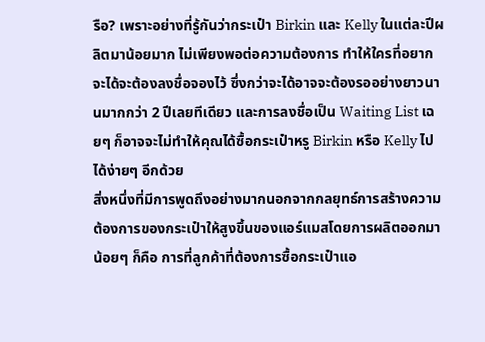รือ? เพราะอย่างที่รู้กันว่ากระเป๋า Birkin และ Kelly ในแต่ละปีผลิตมาน้อยมาก ไม่เพียงพอต่อความต้องการ ทำให้ใครที่อยากจะได้จะต้องลงชื่อจองไว้ ซึ่งกว่าจะได้อาจจะต้องรออย่างยาวนานมากกว่า 2 ปีเลยทีเดียว และการลงชื่อเป็น Waiting List เฉยๆ ก็อาจจะไม่ทำให้คุณได้ซื้อกระเป๋าหรู Birkin หรือ Kelly ไปได้ง่ายๆ อีกด้วย
สิ่งหนึ่งที่มีการพูดถึงอย่างมากนอกจากกลยุทธ์การสร้างความต้องการของกระเป๋าให้สูงขึ้นของแอร์แมสโดยการผลิตออกมาน้อยๆ ก็คือ การที่ลูกค้าที่ต้องการซื้อกระเป๋าแอ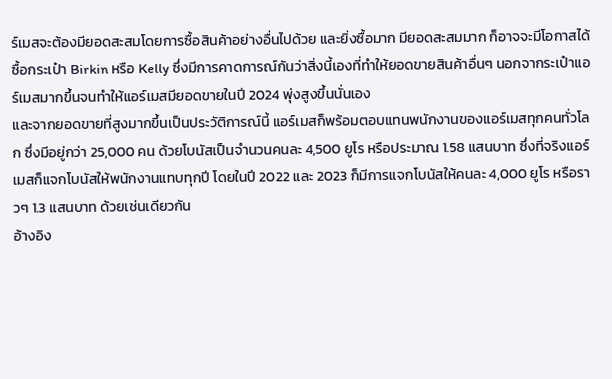ร์เมสจะต้องมียอดสะสมโดยการซื้อสินค้าอย่างอื่นไปด้วย และยิ่งซื้อมาก มียอดสะสมมาก ก็อาจจะมีโอกาสได้ซื้อกระเป๋า Birkin หรือ Kelly ซึ่งมีการคาดการณ์กันว่าสิ่งนี้เองที่ทำให้ยอดขายสินค้าอื่นๆ นอกจากระเป๋าแอร์เมสมากขึ้นจนทำให้แอร์เมสมียอดขายในปี 2024 พุ่งสูงขึ้นนั่นเอง
และจากยอดขายที่สูงมากขึ้นเป็นประวัติการณ์นี้ แอร์เมสก็พร้อมตอบแทนพนักงานของแอร์เมสทุกคนทั่วโลก ซึ่งมีอยู่กว่า 25,000 คน ด้วยโบนัสเป็นจำนวนคนละ 4,500 ยูโร หรือประมาณ 1.58 แสนบาท ซึ่งที่จริงแอร์เมสก็แจกโบนัสให้พนักงานแทบทุกปี โดยในปี 2022 และ 2023 ก็มีการแจกโบนัสให้คนละ 4,000 ยูโร หรือราวๆ 1.3 แสนบาท ด้วยเช่นเดียวกัน
อ้างอิง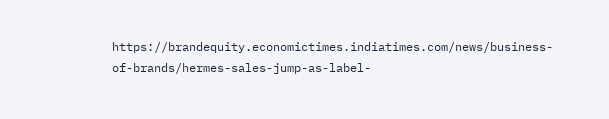https://brandequity.economictimes.indiatimes.com/news/business-of-brands/hermes-sales-jump-as-label-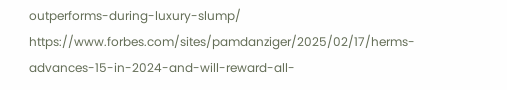outperforms-during-luxury-slump/ https://www.forbes.com/sites/pamdanziger/2025/02/17/herms-advances-15-in-2024-and-will-reward-all-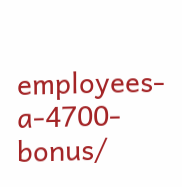employees-a-4700-bonus/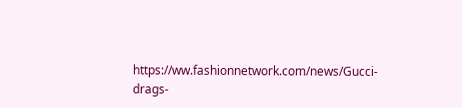https://ww.fashionnetwork.com/news/Gucci-drags-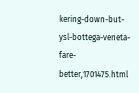kering-down-but-ysl-bottega-veneta-fare-better,1701475.html